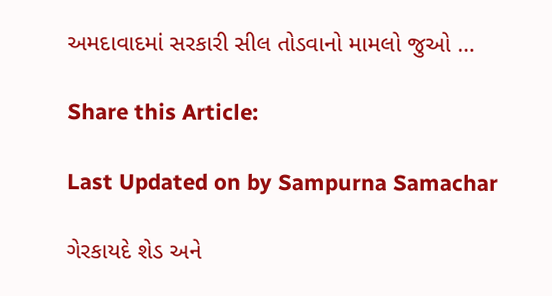અમદાવાદમાં સરકારી સીલ તોડવાનો મામલો જુઓ …

Share this Article:

Last Updated on by Sampurna Samachar

ગેરકાયદે શેડ અને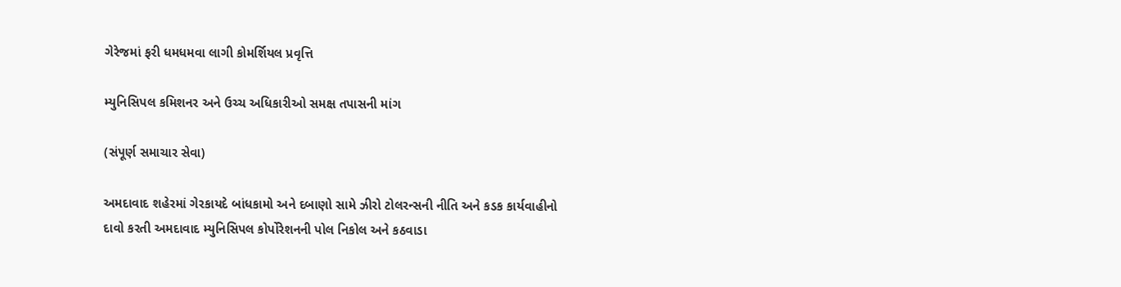ગેરેજમાં ફરી ધમધમવા લાગી કોમર્શિયલ પ્રવૃત્તિ

મ્યુનિસિપલ કમિશનર અને ઉચ્ચ અધિકારીઓ સમક્ષ તપાસની માંગ

(સંપૂર્ણ સમાચાર સેવા)

અમદાવાદ શહેરમાં ગેરકાયદે બાંધકામો અને દબાણો સામે ઝીરો ટોલરન્સની નીતિ અને કડક કાર્યવાહીનો દાવો કરતી અમદાવાદ મ્યુનિસિપલ કોર્પોરેશનની પોલ નિકોલ અને કઠવાડા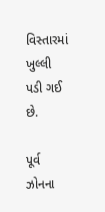વિસ્તારમાં ખુલ્લી પડી ગઈ છે.

પૂર્વ ઝોનના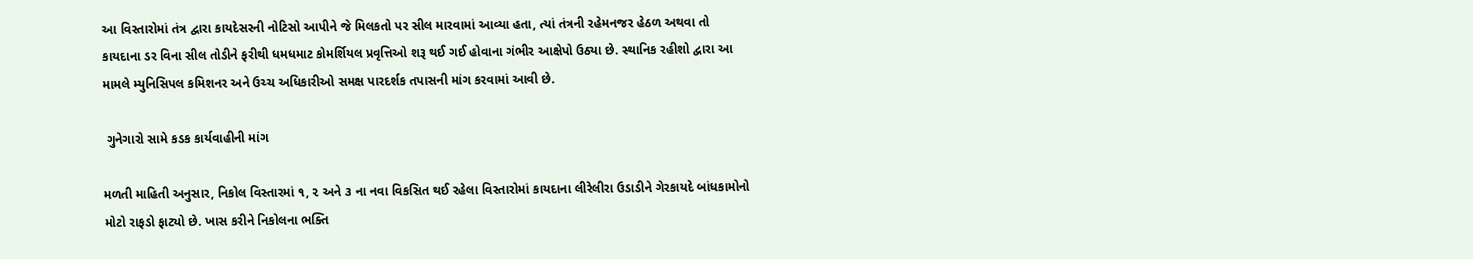આ વિસ્તારોમાં તંત્ર દ્વારા કાયદેસરની નોટિસો આપીને જે મિલકતો પર સીલ મારવામાં આવ્યા હતા, ત્યાં તંત્રની રહેમનજર હેઠળ અથવા તો કાયદાના ડર વિના સીલ તોડીને ફરીથી ધમધમાટ કોમર્શિયલ પ્રવૃત્તિઓ શરૂ થઈ ગઈ હોવાના ગંભીર આક્ષેપો ઉઠ્યા છે. સ્થાનિક રહીશો દ્વારા આ મામલે મ્યુનિસિપલ કમિશનર અને ઉચ્ચ અધિકારીઓ સમક્ષ પારદર્શક તપાસની માંગ કરવામાં આવી છે.

 ગુનેગારો સામે કડક કાર્યવાહીની માંગ

મળતી માહિતી અનુસાર, નિકોલ વિસ્તારમાં ૧, ૨ અને ૩ ના નવા વિકસિત થઈ રહેલા વિસ્તારોમાં કાયદાના લીરેલીરા ઉડાડીને ગેરકાયદે બાંધકામોનો મોટો રાફડો ફાટ્યો છે. ખાસ કરીને નિકોલના ભક્તિ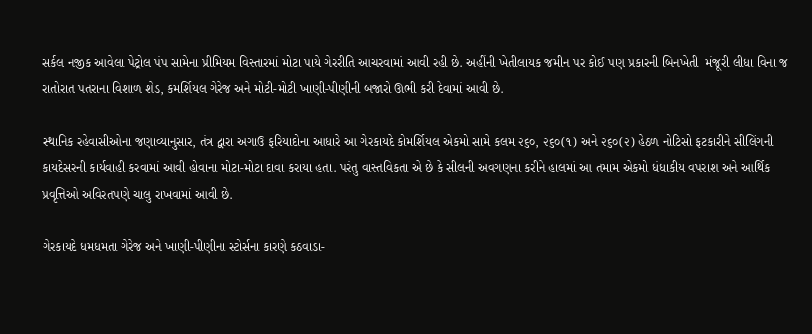સર્કલ નજીક આવેલા પેટ્રોલ પંપ સામેના પ્રીમિયમ વિસ્તારમાં મોટા પાયે ગેરરીતિ આચરવામાં આવી રહી છે. અહીંની ખેતીલાયક જમીન પર કોઈ પણ પ્રકારની બિનખેતી  મંજૂરી લીધા વિના જ રાતોરાત પતરાના વિશાળ શેડ, કમર્શિયલ ગેરેજ અને મોટી-મોટી ખાણી-પીણીની બજારો ઊભી કરી દેવામાં આવી છે.

સ્થાનિક રહેવાસીઓના જણાવ્યાનુસાર, તંત્ર દ્વારા અગાઉ ફરિયાદોના આધારે આ ગેરકાયદે કોમર્શિયલ એકમો સામે કલમ ૨૬૦, ૨૬૦(૧) અને ૨૬૦(૨) હેઠળ નોટિસો ફટકારીને સીલિંગની કાયદેસરની કાર્યવાહી કરવામાં આવી હોવાના મોટા-મોટા દાવા કરાયા હતા. પરંતુ વાસ્તવિકતા એ છે કે સીલની અવગણના કરીને હાલમાં આ તમામ એકમો ધંધાકીય વપરાશ અને આર્થિક પ્રવૃત્તિઓ અવિરતપણે ચાલુ રાખવામાં આવી છે.

ગેરકાયદે ધમધમતા ગેરેજ અને ખાણી-પીણીના સ્ટોર્સના કારણે કઠવાડા-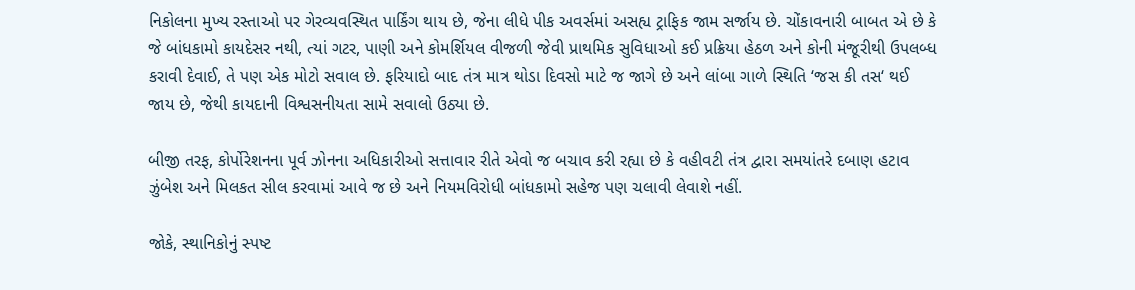નિકોલના મુખ્ય રસ્તાઓ પર ગેરવ્યવસ્થિત પાર્કિંગ થાય છે, જેના લીધે પીક અવર્સમાં અસહ્ય ટ્રાફિક જામ સર્જાય છે. ચોંકાવનારી બાબત એ છે કે જે બાંધકામો કાયદેસર નથી, ત્યાં ગટર, પાણી અને કોમર્શિયલ વીજળી જેવી પ્રાથમિક સુવિધાઓ કઈ પ્રક્રિયા હેઠળ અને કોની મંજૂરીથી ઉપલબ્ધ કરાવી દેવાઈ, તે પણ એક મોટો સવાલ છે. ફરિયાદો બાદ તંત્ર માત્ર થોડા દિવસો માટે જ જાગે છે અને લાંબા ગાળે સ્થિતિ ‘જસ કી તસ‘ થઈ જાય છે, જેથી કાયદાની વિશ્વસનીયતા સામે સવાલો ઉઠ્યા છે.

બીજી તરફ, કોર્પોરેશનના પૂર્વ ઝોનના અધિકારીઓ સત્તાવાર રીતે એવો જ બચાવ કરી રહ્યા છે કે વહીવટી તંત્ર દ્વારા સમયાંતરે દબાણ હટાવ ઝુંબેશ અને મિલકત સીલ કરવામાં આવે જ છે અને નિયમવિરોધી બાંધકામો સહેજ પણ ચલાવી લેવાશે નહીં.

જોકે, સ્થાનિકોનું સ્પષ્ટ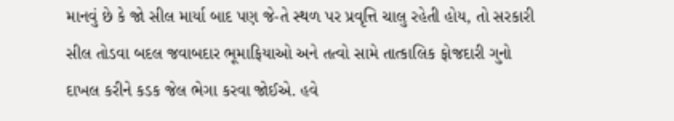માનવું છે કે જો સીલ માર્યા બાદ પણ જે-તે સ્થળ પર પ્રવૃત્તિ ચાલુ રહેતી હોય, તો સરકારી સીલ તોડવા બદલ જવાબદાર ભૂમાફિયાઓ અને તત્વો સામે તાત્કાલિક ફોજદારી ગુનો  દાખલ કરીને કડક જેલ ભેગા કરવા જોઈએ. હવે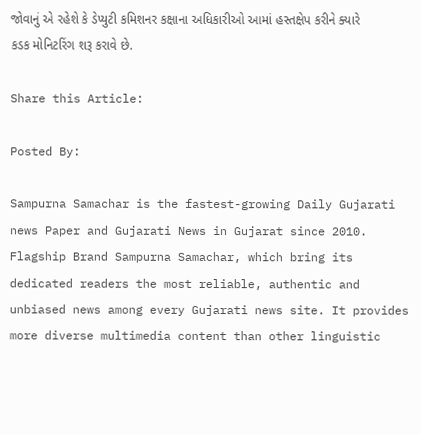જોવાનું એ રહેશે કે ડેપ્યુટી કમિશનર કક્ષાના અધિકારીઓ આમાં હસ્તક્ષેપ કરીને ક્યારે કડક મોનિટરિંગ શરૂ કરાવે છે.

Share this Article:

Posted By:

Sampurna Samachar is the fastest-growing Daily Gujarati news Paper and Gujarati News in Gujarat since 2010. Flagship Brand Sampurna Samachar, which bring its dedicated readers the most reliable, authentic and unbiased news among every Gujarati news site. It provides more diverse multimedia content than other linguistic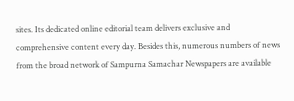sites. Its dedicated online editorial team delivers exclusive and comprehensive content every day. Besides this, numerous numbers of news from the broad network of Sampurna Samachar Newspapers are available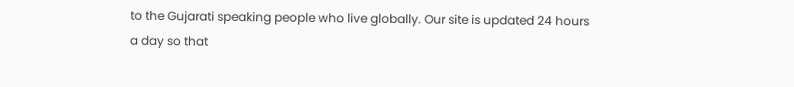to the Gujarati speaking people who live globally. Our site is updated 24 hours a day so that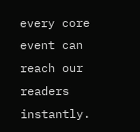every core event can reach our readers instantly.